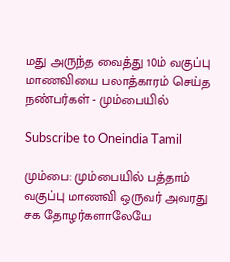மது அருந்த வைத்து 10ம் வகுப்பு மாணவியை பலாத்காரம் செய்த நண்பர்கள் - மும்பையில்

Subscribe to Oneindia Tamil

மும்பை: மும்பையில் பத்தாம் வகுப்பு மாணவி ஒருவர் அவரது சக தோழர்களாலேயே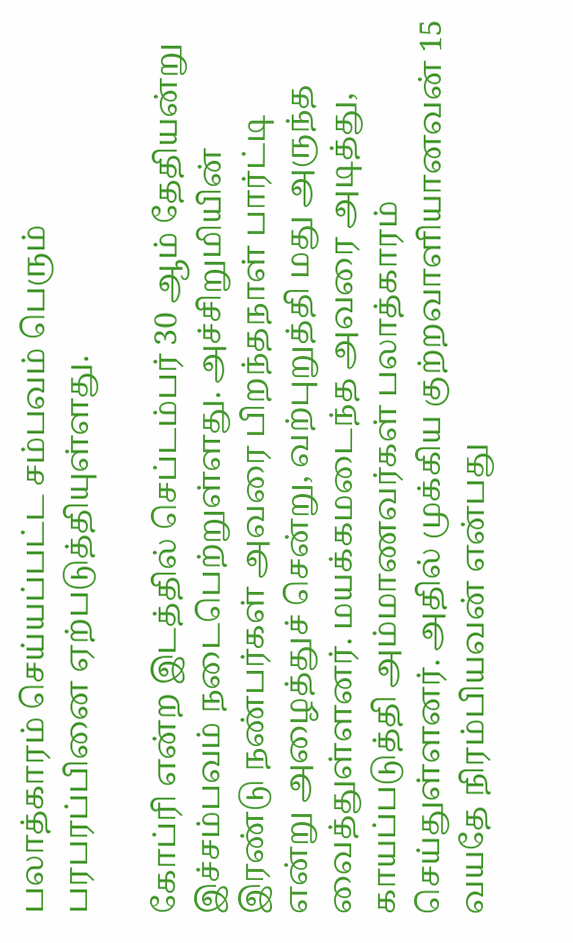பலாத்காரம் செய்யப்பட்ட சம்பவம் பெரும் பரபரப்பினை ஏற்படுத்தியுள்ளது.

கோப்ரி என்ற இடத்தில் செப்டம்பர் 30 ஆம் தேதியன்று இச்சம்பவம் நடைபெற்றுள்ளது. அச்சிறுமியின் இரண்டு நண்பர்கள் அவரை பிறந்தநாள் பார்ட்டி என்று அழைத்துச் சென்று, வற்புறுத்தி மது அருந்த வைத்துள்ளனர். மயக்கமடைந்த அவரை அடித்து, காயப்படுத்தி அம்மாணவர்கள் பலாத்காரம் செய்துள்ளனர். அதில் முக்கிய குற்றவாளியானவன் 15 வயதே நிரம்பியவன் என்பது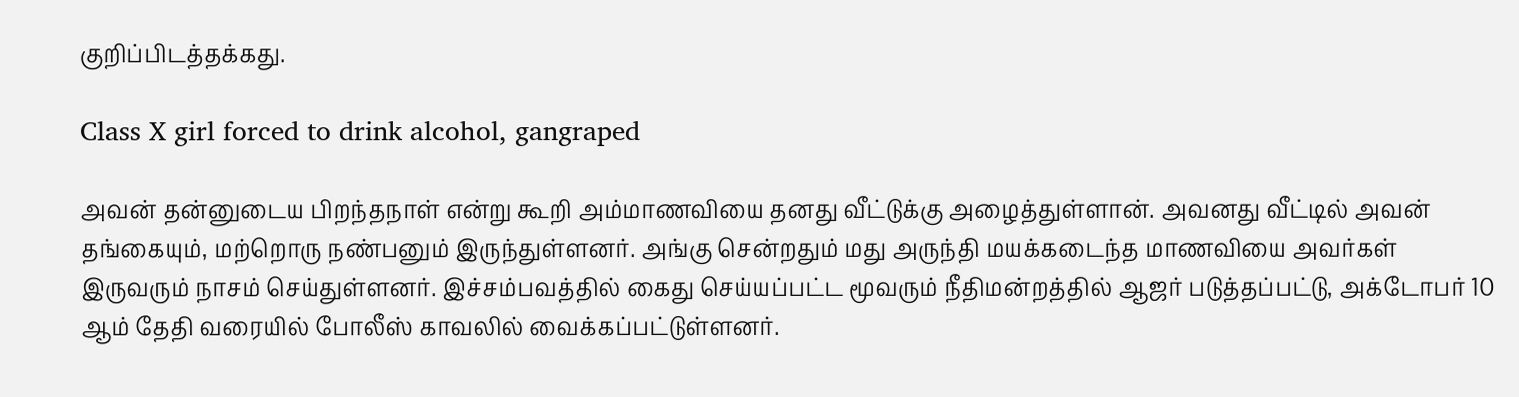குறிப்பிடத்தக்கது.

Class X girl forced to drink alcohol, gangraped

அவன் தன்னுடைய பிறந்தநாள் என்று கூறி அம்மாணவியை தனது வீட்டுக்கு அழைத்துள்ளான். அவனது வீட்டில் அவன் தங்கையும், மற்றொரு நண்பனும் இருந்துள்ளனர். அங்கு சென்றதும் மது அருந்தி மயக்கடைந்த மாணவியை அவர்கள் இருவரும் நாசம் செய்துள்ளனர். இச்சம்பவத்தில் கைது செய்யப்பட்ட மூவரும் நீதிமன்றத்தில் ஆஜர் படுத்தப்பட்டு, அக்டோபர் 10 ஆம் தேதி வரையில் போலீஸ் காவலில் வைக்கப்பட்டுள்ளனர்.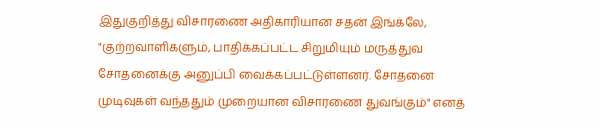இதுகுறித்து விசாரணை அதிகாரியான சதன் இங்க்லே, "குற்றவாளிகளும், பாதிக்கப்பட்ட சிறுமியும் மருத்துவ சோதனைக்கு அனுப்பி வைக்கப்பட்டுள்ளனர். சோதனை முடிவுகள் வந்ததும் முறையான விசாரணை துவங்கும்" எனத்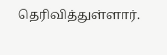தெரிவித்துள்ளார்.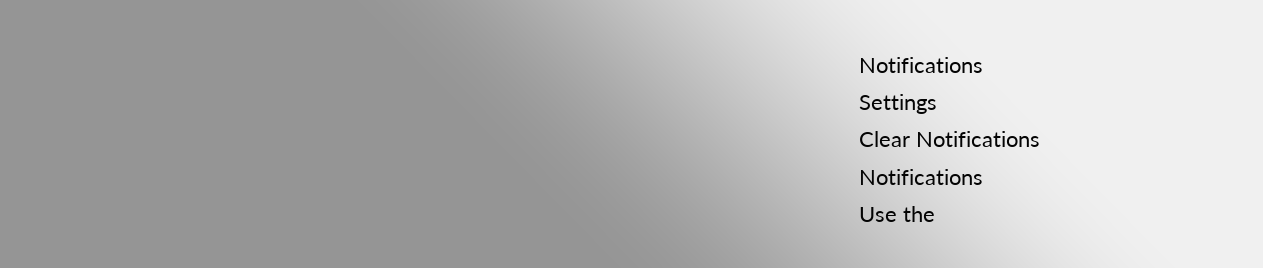Notifications
Settings
Clear Notifications
Notifications
Use the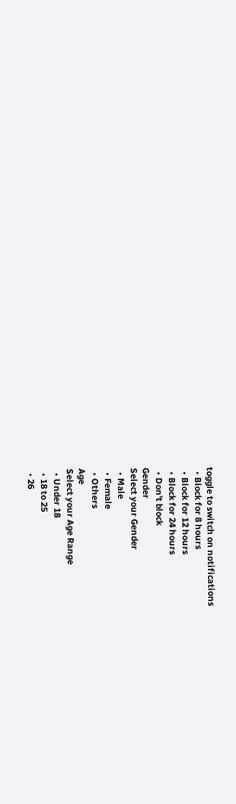toggle to switch on notifications
  • Block for 8 hours
  • Block for 12 hours
  • Block for 24 hours
  • Don't block
Gender
Select your Gender
  • Male
  • Female
  • Others
Age
Select your Age Range
  • Under 18
  • 18 to 25
  • 26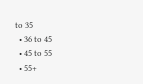to 35
  • 36 to 45
  • 45 to 55
  • 55+